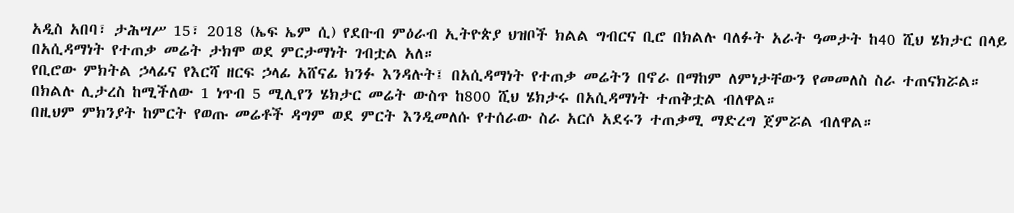አዲስ አበባ፣ ታሕሣሥ 15፣ 2018 (ኤፍ ኤም ሲ) የደቡብ ምዕራብ ኢትዮጵያ ህዝቦች ክልል ግብርና ቢሮ በክልሉ ባለፉት አራት ዓመታት ከ40 ሺህ ሄክታር በላይ በአሲዳማነት የተጠቃ መሬት ታክሞ ወደ ምርታማነት ገብቷል አለ።
የቢሮው ምክትል ኃላፊና የእርሻ ዘርፍ ኃላፊ አሸናፊ ክንፉ እንዳሉት፤ በአሲዳማነት የተጠቃ መሬትን በኖራ በማከም ለምነታቸውን የመመለስ ስራ ተጠናክሯል።
በክልሉ ሊታረስ ከሚችለው 1 ነጥብ 5 ሚሊየን ሄክታር መሬት ውስጥ ከ800 ሺህ ሄክታሩ በአሲዳማነት ተጠቅቷል ብለዋል።
በዚህም ምክንያት ከምርት የወጡ መሬቶች ዳግም ወደ ምርት እንዲመለሱ የተሰራው ስራ አርሶ አደሩን ተጠቃሚ ማድረግ ጀምሯል ብለዋል።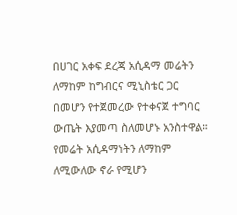በሀገር አቀፍ ደረጃ አሲዳማ መሬትን ለማከም ከግብርና ሚኒስቴር ጋር በመሆን የተጀመረው የተቀናጀ ተግባር ውጤት እያመጣ ስለመሆኑ አንስተዋል።
የመሬት አሲዳማነትን ለማከም ለሚውለው ኖራ የሚሆን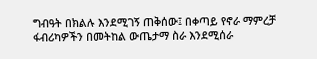ግብዓት በክልሉ እንደሚገኝ ጠቅሰው፤ በቀጣይ የኖራ ማምረቻ ፋብሪካዎችን በመትከል ውጤታማ ስራ እንደሚሰራ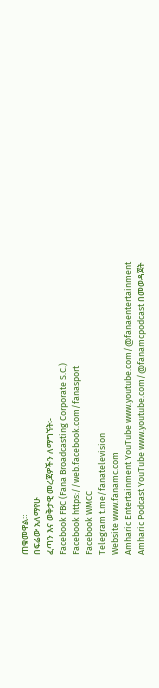ጠቁመዋል።
በፍሬው አለማየሁ
ፈጣን እና ወቅታዊ መረጃዎችን ለማግኘት፡-
Facebook FBC (Fana Broadcasting Corporate S.C.)
Facebook https://web.facebook.com/fanasport
Facebook WMCC
Telegram t.me/fanatelevision
Website www.fanamc.com
Amharic Entertainment YouTube www.youtube.com/@fanaentertainment
Amharic Podcast YouTube www.youtube.com/@fanamcpodcast በመወዳጀት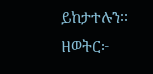ይከታተሉን፡፡
ዘወትር፦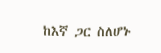ከእኛ ጋር ስለሆኑ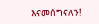እናመሰግናለን!